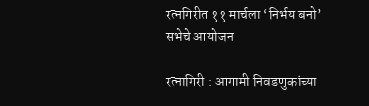रत्नगिरीत ११ मार्चला ‘निर्भय बनो’ सभेचे आयोजन

रत्नागिरी : आगामी निवडणुकांच्या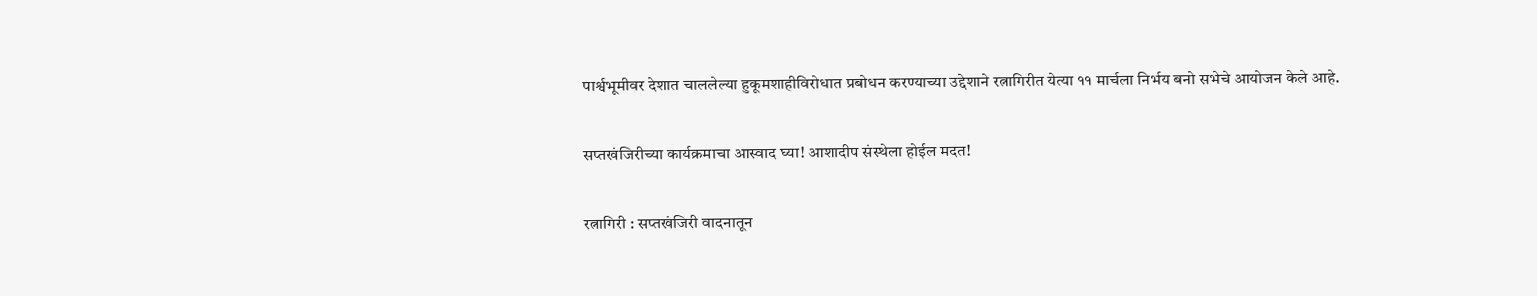पार्श्वभूमीवर देशात चाललेल्या हुकूमशाहीविरोधात प्रबोधन करण्याच्या उद्देशाने रत्नागिरीत येत्या ११ मार्चला निर्भय बनो सभेचे आयोजन केले आहे.

सप्तखंजिरीच्या कार्यक्रमाचा आस्वाद घ्या! आशादीप संस्थेला होईल मदत!

रत्नागिरी : सप्तखंजिरी वादनातून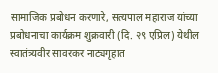सामाजिक प्रबोधन करणारे, सत्यपाल महाराज यांच्या प्रबोधनाचा कार्यक्रम शुक्रवारी (दि. २९ एप्रिल) येथील स्वातंत्र्यवीर सावरकर नाट्यगृहात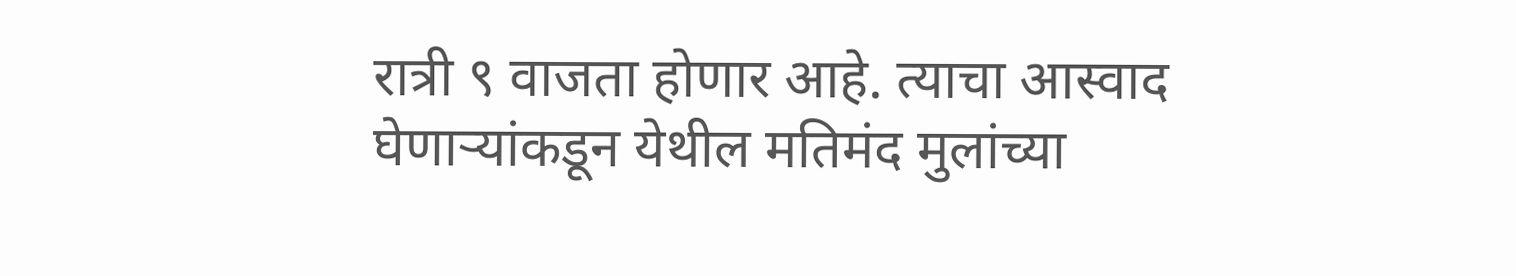रात्री ९ वाजता होणार आहे. त्याचा आस्वाद घेणाऱ्यांकडून येथील मतिमंद मुलांच्या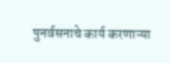पुनर्वसनाचे कार्य करणाऱ्या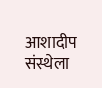आशादीप संस्थेला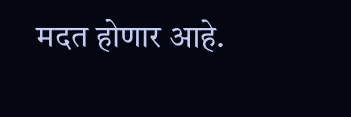मदत होणार आहे.